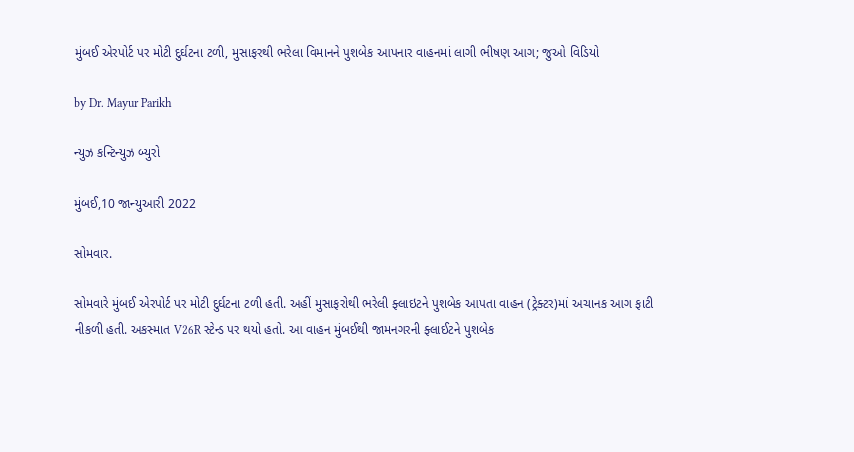મુંબઈ એરપોર્ટ પર મોટી દુર્ઘટના ટળી, મુસાફરથી ભરેલા વિમાનને પુશબેક આપનાર વાહનમાં લાગી ભીષણ આગ; જુઓ વિડિયો

by Dr. Mayur Parikh

ન્યુઝ કન્ટિન્યુઝ બ્યુરો

મુંબઈ,10 જાન્યુઆરી 2022

સોમવાર.

સોમવારે મુંબઈ એરપોર્ટ પર મોટી દુર્ઘટના ટળી હતી. અહીં મુસાફરોથી ભરેલી ફ્લાઇટને પુશબેક આપતા વાહન (ટ્રેક્ટર)માં અચાનક આગ ફાટી નીકળી હતી. અકસ્માત V26R સ્ટેન્ડ પર થયો હતો. આ વાહન મુંબઈથી જામનગરની ફ્લાઈટને પુશબેક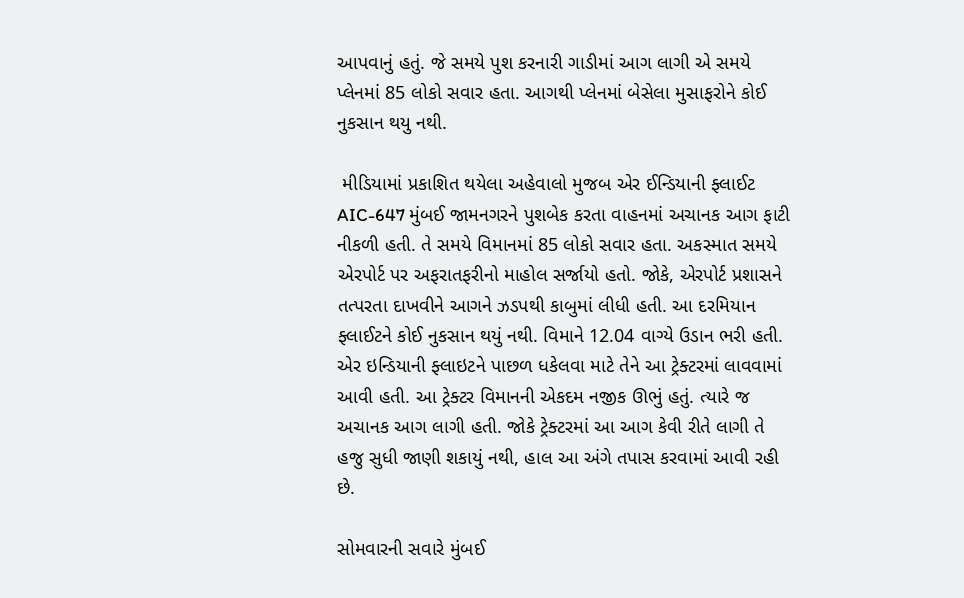આપવાનું હતું. જે સમયે પુશ કરનારી ગાડીમાં આગ લાગી એ સમયે પ્લેનમાં 85 લોકો સવાર હતા. આગથી પ્લેનમાં બેસેલા મુસાફરોને કોઈ નુકસાન થયુ નથી.

 મીડિયામાં પ્રકાશિત થયેલા અહેવાલો મુજબ એર ઈન્ડિયાની ફ્લાઈટ AIC-647 મુંબઈ જામનગરને પુશબેક કરતા વાહનમાં અચાનક આગ ફાટી નીકળી હતી. તે સમયે વિમાનમાં 85 લોકો સવાર હતા. અકસ્માત સમયે એરપોર્ટ પર અફરાતફરીનો માહોલ સર્જાયો હતો. જોકે, એરપોર્ટ પ્રશાસને તત્પરતા દાખવીને આગને ઝડપથી કાબુમાં લીધી હતી. આ દરમિયાન ફ્લાઈટને કોઈ નુકસાન થયું નથી. વિમાને 12.04 વાગ્યે ઉડાન ભરી હતી. એર ઇન્ડિયાની ફ્લાઇટને પાછળ ધકેલવા માટે તેને આ ટ્રેક્ટરમાં લાવવામાં આવી હતી. આ ટ્રેક્ટર વિમાનની એકદમ નજીક ઊભું હતું. ત્યારે જ અચાનક આગ લાગી હતી. જોકે ટ્રેક્ટરમાં આ આગ કેવી રીતે લાગી તે હજુ સુધી જાણી શકાયું નથી, હાલ આ અંગે તપાસ કરવામાં આવી રહી છે.

સોમવારની સવારે મુંબઈ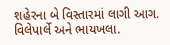શહેરના બે વિસ્તારમાં લાગી આગ. વિલેપાર્લે અને ભાયખલા.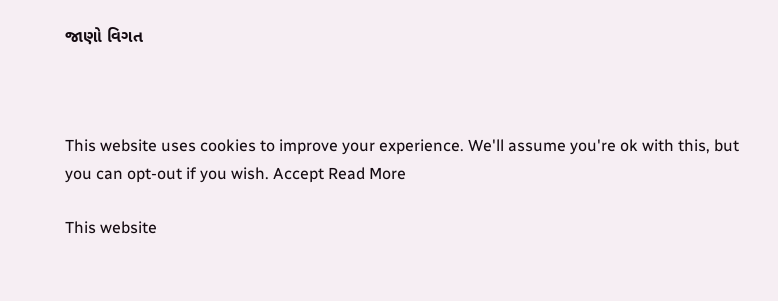જાણો વિગત



This website uses cookies to improve your experience. We'll assume you're ok with this, but you can opt-out if you wish. Accept Read More

This website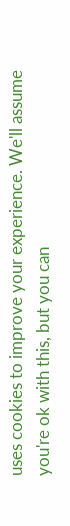uses cookies to improve your experience. We'll assume you're ok with this, but you can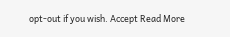opt-out if you wish. Accept Read More